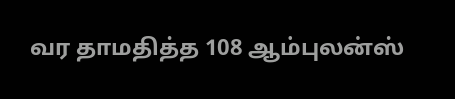வர தாமதித்த 108 ஆம்புலன்ஸ்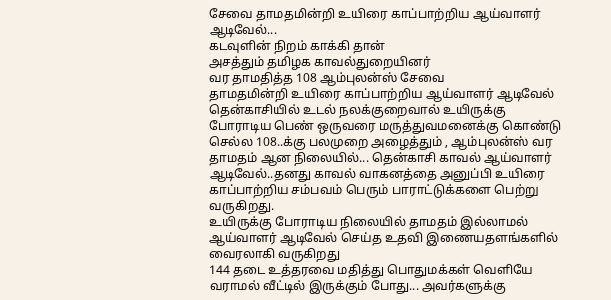சேவை தாமதமின்றி உயிரை காப்பாற்றிய ஆய்வாளர் ஆடிவேல்...
கடவுளின் நிறம் காக்கி தான்
அசத்தும் தமிழக காவல்துறையினர்
வர தாமதித்த 108 ஆம்புலன்ஸ் சேவை
தாமதமின்றி உயிரை காப்பாற்றிய ஆய்வாளர் ஆடிவேல்
தென்காசியில் உடல் நலக்குறைவால் உயிருக்கு போராடிய பெண் ஒருவரை மருத்துவமனைக்கு கொண்டு செல்ல 108..க்கு பலமுறை அழைத்தும் , ஆம்புலன்ஸ் வர தாமதம் ஆன நிலையில்... தென்காசி காவல் ஆய்வாளர் ஆடிவேல்..தனது காவல் வாகனத்தை அனுப்பி உயிரை காப்பாற்றிய சம்பவம் பெரும் பாராட்டுக்களை பெற்று வருகிறது.
உயிருக்கு போராடிய நிலையில் தாமதம் இல்லாமல் ஆய்வாளர் ஆடிவேல் செய்த உதவி இணையதளங்களில் வைரலாகி வருகிறது
144 தடை உத்தரவை மதித்து பொதுமக்கள் வெளியே வராமல் வீட்டில் இருக்கும் போது... அவர்களுக்கு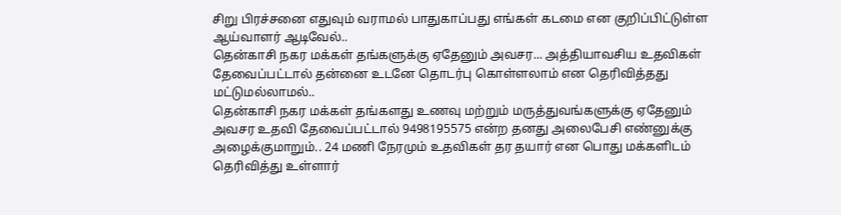சிறு பிரச்சனை எதுவும் வராமல் பாதுகாப்பது எங்கள் கடமை என குறிப்பிட்டுள்ள ஆய்வாளர் ஆடிவேல்..
தென்காசி நகர மக்கள் தங்களுக்கு ஏதேனும் அவசர... அத்தியாவசிய உதவிகள் தேவைப்பட்டால் தன்னை உடனே தொடர்பு கொள்ளலாம் என தெரிவித்தது மட்டுமல்லாமல்..
தென்காசி நகர மக்கள் தங்களது உணவு மற்றும் மருத்துவங்களுக்கு ஏதேனும் அவசர உதவி தேவைப்பட்டால் 9498195575 என்ற தனது அலைபேசி எண்னுக்கு அழைக்குமாறும்.. 24 மணி நேரமும் உதவிகள் தர தயார் என பொது மக்களிடம் தெரிவித்து உள்ளார்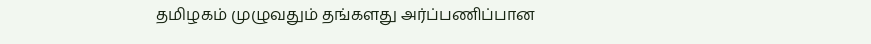தமிழகம் முழுவதும் தங்களது அர்ப்பணிப்பான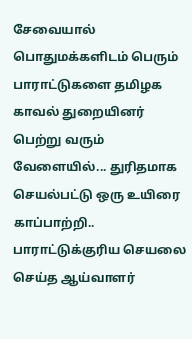சேவையால் பொதுமக்களிடம் பெரும் பாராட்டுகளை தமிழக காவல் துறையினர் பெற்று வரும் வேளையில்... துரிதமாக செயல்பட்டு ஒரு உயிரை காப்பாற்றி.. பாராட்டுக்குரிய செயலை செய்த ஆய்வாளர்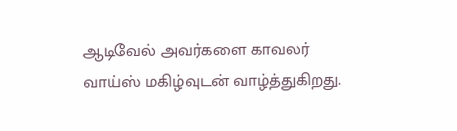ஆடிவேல் அவர்களை காவலர் வாய்ஸ் மகிழ்வுடன் வாழ்த்துகிறது.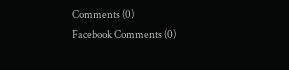Comments (0)
Facebook Comments (0)